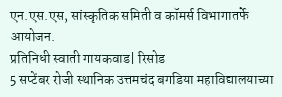एन.एस.एस, सांस्कृतिक समिती व कॉमर्स विभागातर्फे आयोजन.
प्रतिनिधी स्वाती गायकवाड| रिसोड
5 सप्टेंबर रोजी स्थानिक उत्तमचंद बगडिया महाविद्यालयाच्या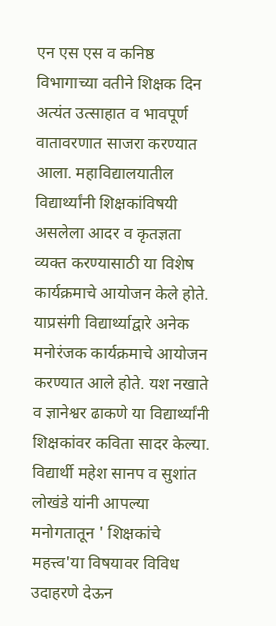एन एस एस व कनिष्ठ विभागाच्या वतीने शिक्षक दिन अत्यंत उत्साहात व भावपूर्ण वातावरणात साजरा करण्यात आला. महाविद्यालयातील विद्यार्थ्यांनी शिक्षकांविषयी असलेला आदर व कृतज्ञता व्यक्त करण्यासाठी या विशेष कार्यक्रमाचे आयोजन केले होते.
याप्रसंगी विद्यार्थ्याद्वारे अनेक मनोरंजक कार्यक्रमाचे आयोजन करण्यात आले होते. यश नखाते व ज्ञानेश्वर ढाकणे या विद्यार्थ्यांनी शिक्षकांवर कविता सादर केल्या. विद्यार्थी महेश सानप व सुशांत लोखंडे यांनी आपल्या मनोगतातून ' शिक्षकांचे महत्त्व'या विषयावर विविध उदाहरणे देऊन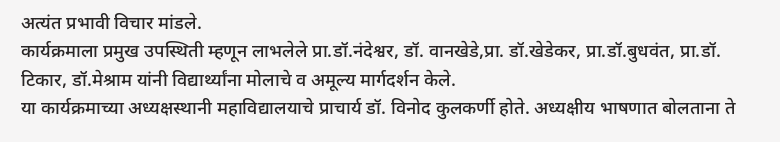अत्यंत प्रभावी विचार मांडले.
कार्यक्रमाला प्रमुख उपस्थिती म्हणून लाभलेले प्रा.डॉ.नंदेश्वर, डॉ. वानखेडे,प्रा. डॉ.खेडेकर, प्रा.डॉ.बुधवंत, प्रा.डॉ. टिकार, डॉ.मेश्राम यांनी विद्यार्थ्यांना मोलाचे व अमूल्य मार्गदर्शन केले.
या कार्यक्रमाच्या अध्यक्षस्थानी महाविद्यालयाचे प्राचार्य डॉ. विनोद कुलकर्णी होते. अध्यक्षीय भाषणात बोलताना ते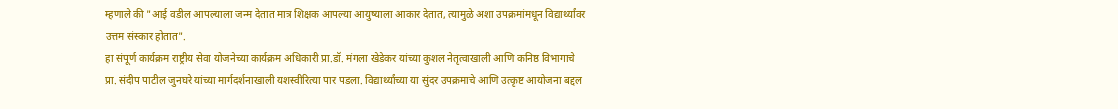म्हणाले की "आई वडील आपल्याला जन्म देतात मात्र शिक्षक आपल्या आयुष्याला आकार देतात, त्यामुळे अशा उपक्रमांमधून विद्यार्थ्यांवर उत्तम संस्कार होतात".
हा संपूर्ण कार्यक्रम राष्ट्रीय सेवा योजनेच्या कार्यक्रम अधिकारी प्रा.डॉ. मंगला खेडेकर यांच्या कुशल नेतृत्वाखाली आणि कनिष्ठ विभागाचे प्रा. संदीप पाटील जुनघरे यांच्या मार्गदर्शनाखाली यशस्वीरित्या पार पडला. विद्यार्थ्यांच्या या सुंदर उपक्रमाचे आणि उत्कृष्ट आयोजना बद्दल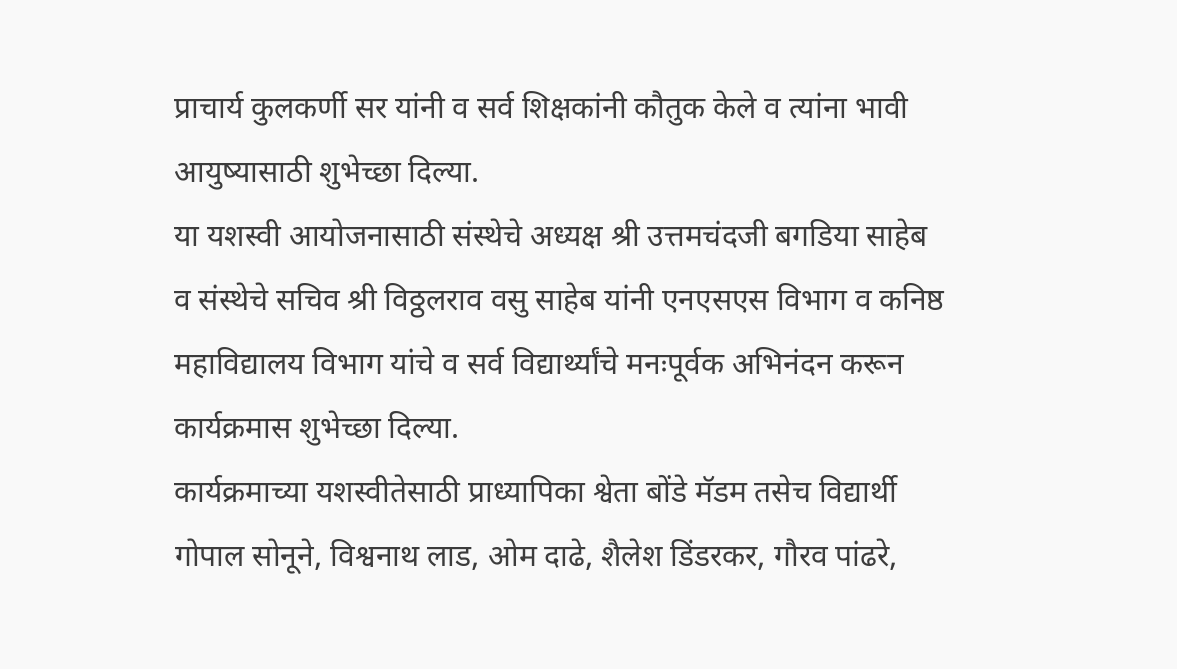प्राचार्य कुलकर्णी सर यांनी व सर्व शिक्षकांनी कौतुक केले व त्यांना भावी आयुष्यासाठी शुभेच्छा दिल्या.
या यशस्वी आयोजनासाठी संस्थेचे अध्यक्ष श्री उत्तमचंदजी बगडिया साहेब व संस्थेचे सचिव श्री विठ्ठलराव वसु साहेब यांनी एनएसएस विभाग व कनिष्ठ महाविद्यालय विभाग यांचे व सर्व विद्यार्थ्यांचे मनःपूर्वक अभिनंदन करून कार्यक्रमास शुभेच्छा दिल्या.
कार्यक्रमाच्या यशस्वीतेसाठी प्राध्यापिका श्वेता बोंडे मॅडम तसेच विद्यार्थी गोपाल सोनूने, विश्वनाथ लाड, ओम दाढे, शैलेश डिंडरकर, गौरव पांढरे,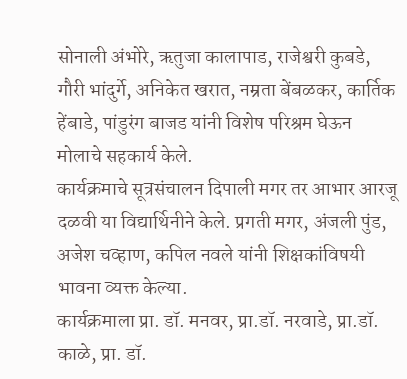सोनाली अंभोरे, ऋतुजा कालापाड, राजेश्वरी कुबडे, गौरी भांदुर्गे, अनिकेत खरात, नम्रता बेंबळकर, कार्तिक हेंबाडे, पांडुरंग बाजड यांनी विशेष परिश्रम घेऊन मोलाचे सहकार्य केले.
कार्यक्रमाचे सूत्रसंचालन दिपाली मगर तर आभार आरजू दळवी या विद्यार्थिनीने केले. प्रगती मगर, अंजली पुंड, अजेश चव्हाण, कपिल नवले यांनी शिक्षकांविषयी भावना व्यक्त केल्या.
कार्यक्रमाला प्रा. डॉ. मनवर, प्रा.डॉ. नरवाडे, प्रा.डॉ. काळे, प्रा. डॉ.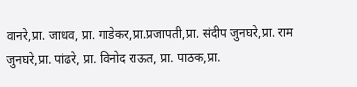वानरे,प्रा. जाधव, प्रा. गाडेकर,प्रा.प्रजापती,प्रा. संदीप जुनघरे,प्रा. राम जुनघरे,प्रा. पांढरे, प्रा. विनोद राऊत, प्रा. पाठक,प्रा.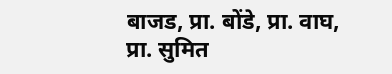बाजड, प्रा. बोंडे, प्रा. वाघ, प्रा. सुमित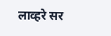लाव्हरे सर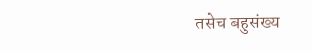तसेच बहुसंख्य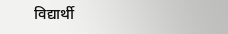विद्यार्थी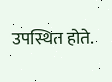उपस्थित होते.